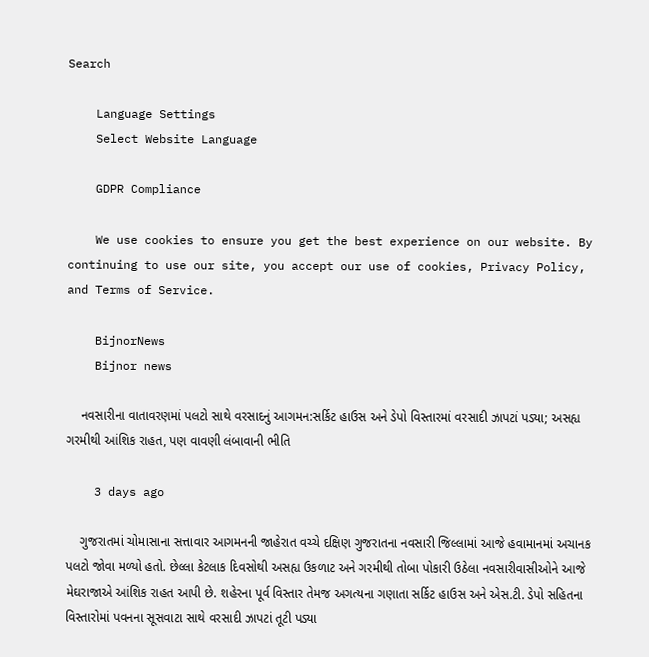Search

    Language Settings
    Select Website Language

    GDPR Compliance

    We use cookies to ensure you get the best experience on our website. By continuing to use our site, you accept our use of cookies, Privacy Policy, and Terms of Service.

    BijnorNews
    Bijnor news

    નવસારીના વાતાવરણમાં પલટો સાથે વરસાદનું આગમન:સર્કિટ હાઉસ અને ડેપો વિસ્તારમાં વરસાદી ઝાપટાં પડ્યા; અસહ્ય ગરમીથી આંશિક રાહત, પણ વાવણી લંબાવાની ભીતિ

    3 days ago

    ગુજરાતમાં ચોમાસાના સત્તાવાર આગમનની જાહેરાત વચ્ચે દક્ષિણ ગુજરાતના નવસારી જિલ્લામાં આજે હવામાનમાં અચાનક પલટો જોવા મળ્યો હતો. છેલ્લા કેટલાક દિવસોથી અસહ્ય ઉકળાટ અને ગરમીથી તોબા પોકારી ઉઠેલા નવસારીવાસીઓને આજે મેઘરાજાએ આંશિક રાહત આપી છે. શહેરના પૂર્વ વિસ્તાર તેમજ અગત્યના ગણાતા સર્કિટ હાઉસ અને એસ.ટી. ડેપો સહિતના વિસ્તારોમાં પવનના સૂસવાટા સાથે વરસાદી ઝાપટાં તૂટી પડ્યા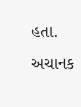હતા. અચાનક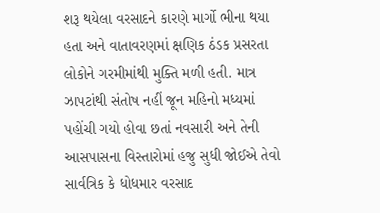શરૂ થયેલા વરસાદને કારણે માર્ગો ભીના થયા હતા અને વાતાવરણમાં ક્ષણિક ઠંડક પ્રસરતા લોકોને ગરમીમાંથી મુક્તિ મળી હતી. માત્ર ઝાપટાંથી સંતોષ નહીં જૂન મહિનો મધ્યમાં પહોંચી ગયો હોવા છતાં નવસારી અને તેની આસપાસના વિસ્તારોમાં હજુ સુધી જોઈએ તેવો સાર્વત્રિક કે ધોધમાર વરસાદ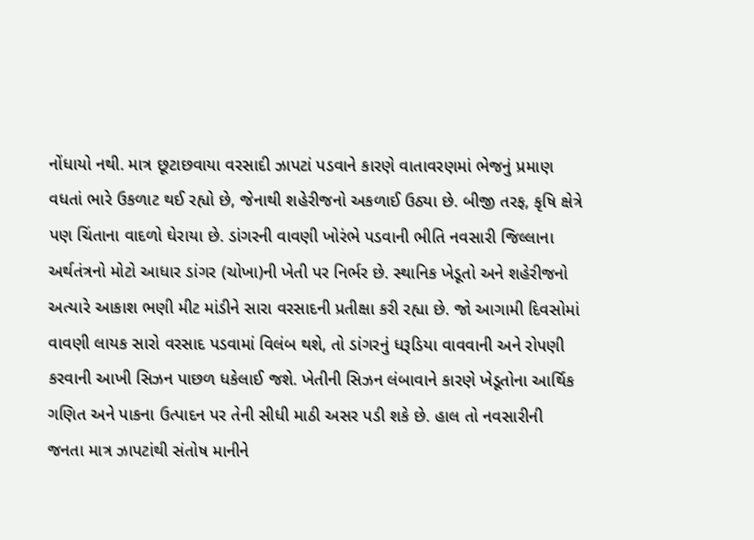નોંધાયો નથી. માત્ર છૂટાછવાયા વરસાદી ઝાપટાં પડવાને કારણે વાતાવરણમાં ભેજનું પ્રમાણ વધતાં ભારે ઉકળાટ થઈ રહ્યો છે, જેનાથી શહેરીજનો અકળાઈ ઉઠ્યા છે. બીજી તરફ, કૃષિ ક્ષેત્રે પણ ચિંતાના વાદળો ઘેરાયા છે. ડાંગરની વાવણી ખોરંભે પડવાની ભીતિ નવસારી જિલ્લાના અર્થતંત્રનો મોટો આધાર ડાંગર (ચોખા)ની ખેતી પર નિર્ભર છે. સ્થાનિક ખેડૂતો અને શહેરીજનો અત્યારે આકાશ ભણી મીટ માંડીને સારા વરસાદની પ્રતીક્ષા કરી રહ્યા છે. જો આગામી દિવસોમાં વાવણી લાયક સારો વરસાદ પડવામાં વિલંબ થશે, તો ડાંગરનું ધરૂડિયા વાવવાની અને રોપણી કરવાની આખી સિઝન પાછળ ધકેલાઈ જશે. ખેતીની સિઝન લંબાવાને કારણે ખેડૂતોના આર્થિક ગણિત અને પાકના ઉત્પાદન પર તેની સીધી માઠી અસર પડી શકે છે. હાલ તો નવસારીની જનતા માત્ર ઝાપટાંથી સંતોષ માનીને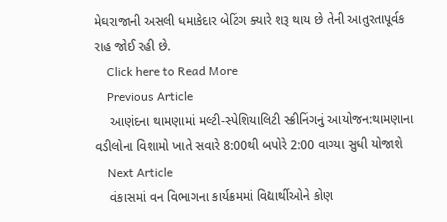મેઘરાજાની અસલી ધમાકેદાર બેટિંગ ક્યારે શરૂ થાય છે તેની આતુરતાપૂર્વક રાહ જોઈ રહી છે.
    Click here to Read More
    Previous Article
    આણંદના થામણામાં મલ્ટી-સ્પેશિયાલિટી સ્ક્રીનિંગનું આયોજન:થામણાના વડીલોના વિશામો ખાતે સવારે 8:00થી બપોરે 2:00 વાગ્યા સુધી યોજાશે
    Next Article
    વંકાસમાં વન વિભાગના કાર્યક્રમમાં વિદ્યાર્થીઓને કોણ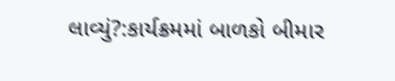લાવ્યું?:કાર્યક્રમમાં બાળકો બીમાર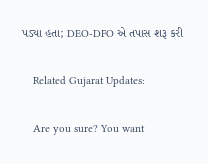પડ્યા હતા; DEO-DFO એ તપાસ શરૂ કરી

    Related Gujarat Updates:

    Are you sure? You want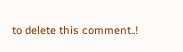to delete this comment..!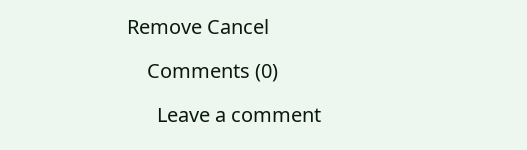Remove Cancel

    Comments (0)

      Leave a comment